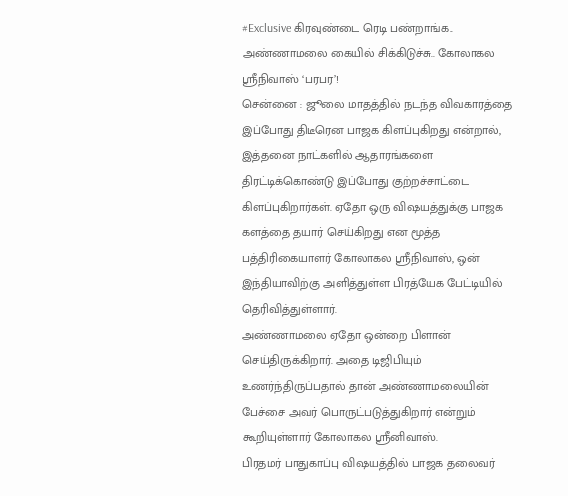#Exclusive கிரவுண்டை ரெடி பண்றாங்க.. அண்ணாமலை கையில் சிக்கிடுச்சு.. கோலாகல ஸ்ரீநிவாஸ் ‘பரபர’!
சென்னை : ஜூலை மாதத்தில் நடந்த விவகாரத்தை இப்போது திடீரென பாஜக கிளப்புகிறது என்றால், இத்தனை நாட்களில் ஆதாரங்களை திரட்டிக்கொண்டு இப்போது குற்றச்சாட்டை கிளப்புகிறார்கள். ஏதோ ஒரு விஷயத்துக்கு பாஜக களத்தை தயார் செய்கிறது என மூத்த பத்திரிகையாளர் கோலாகல ஸ்ரீநிவாஸ், ஒன் இந்தியாவிற்கு அளித்துள்ள பிரத்யேக பேட்டியில் தெரிவித்துள்ளார்.
அண்ணாமலை ஏதோ ஒன்றை பிளான் செய்திருக்கிறார். அதை டிஜிபியும் உணர்ந்திருப்பதால் தான் அண்ணாமலையின் பேச்சை அவர் பொருட்படுத்துகிறார் என்றும் கூறியுள்ளார் கோலாகல ஸ்ரீனிவாஸ்.
பிரதமர் பாதுகாப்பு விஷயத்தில் பாஜக தலைவர்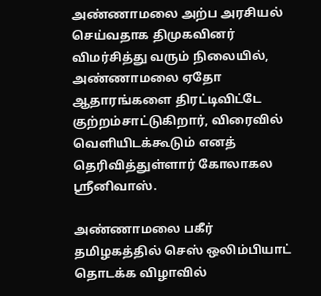அண்ணாமலை அற்ப அரசியல் செய்வதாக திமுகவினர் விமர்சித்து வரும் நிலையில், அண்ணாமலை ஏதோ ஆதாரங்களை திரட்டிவிட்டே குற்றம்சாட்டுகிறார், விரைவில் வெளியிடக்கூடும் எனத் தெரிவித்துள்ளார் கோலாகல ஸ்ரீனிவாஸ்.

அண்ணாமலை பகீர்
தமிழகத்தில் செஸ் ஒலிம்பியாட் தொடக்க விழாவில்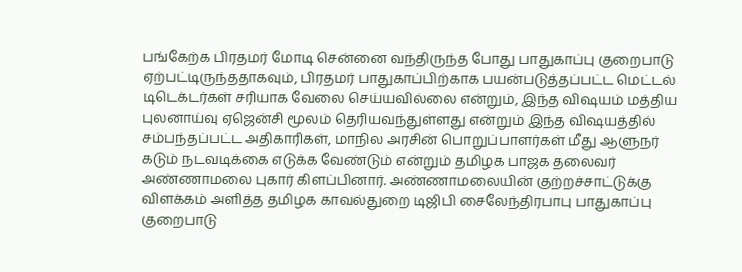பங்கேற்க பிரதமர் மோடி சென்னை வந்திருந்த போது பாதுகாப்பு குறைபாடு ஏற்பட்டிருந்ததாகவும், பிரதமர் பாதுகாப்பிற்காக பயன்படுத்தப்பட்ட மெட்டல் டிடெக்டர்கள் சரியாக வேலை செய்யவில்லை என்றும், இந்த விஷயம் மத்திய புலனாய்வு ஏஜென்சி மூலம் தெரியவந்துள்ளது என்றும் இந்த விஷயத்தில் சம்பந்தப்பட்ட அதிகாரிகள், மாநில அரசின் பொறுப்பாளர்கள் மீது ஆளுநர் கடும் நடவடிக்கை எடுக்க வேண்டும் என்றும் தமிழக பாஜக தலைவர் அண்ணாமலை புகார் கிளப்பினார். அண்ணாமலையின் குற்றச்சாட்டுக்கு விளக்கம் அளித்த தமிழக காவல்துறை டிஜிபி சைலேந்திரபாபு பாதுகாப்பு குறைபாடு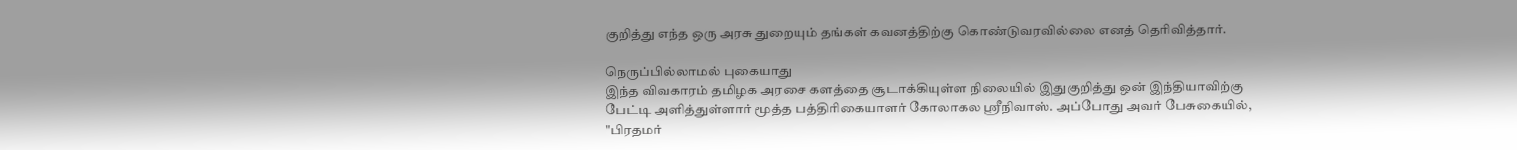குறித்து எந்த ஒரு அரசு துறையும் தங்கள் கவனத்திற்கு கொண்டுவரவில்லை எனத் தெரிவித்தார்.

நெருப்பில்லாமல் புகையாது
இந்த விவகாரம் தமிழக அரசை களத்தை சூடாக்கியுள்ள நிலையில் இதுகுறித்து ஒன் இந்தியாவிற்கு பேட்டி அளித்துள்ளார் மூத்த பத்திரிகையாளர் கோலாகல ஸ்ரீநிவாஸ். அப்போது அவர் பேசுகையில், "பிரதமர்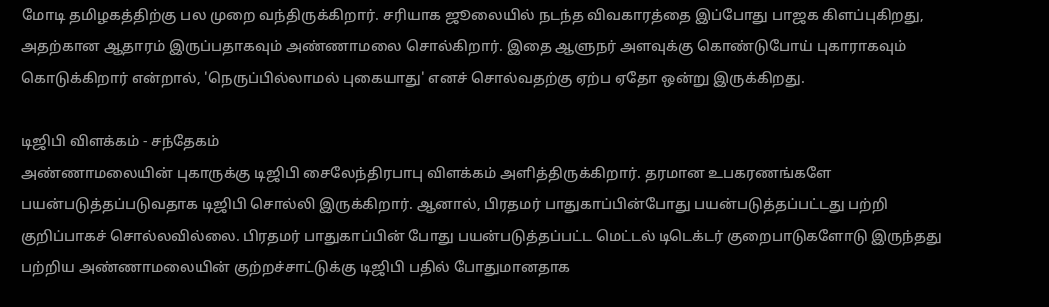மோடி தமிழகத்திற்கு பல முறை வந்திருக்கிறார். சரியாக ஜூலையில் நடந்த விவகாரத்தை இப்போது பாஜக கிளப்புகிறது, அதற்கான ஆதாரம் இருப்பதாகவும் அண்ணாமலை சொல்கிறார். இதை ஆளுநர் அளவுக்கு கொண்டுபோய் புகாராகவும் கொடுக்கிறார் என்றால், 'நெருப்பில்லாமல் புகையாது' எனச் சொல்வதற்கு ஏற்ப ஏதோ ஒன்று இருக்கிறது.

டிஜிபி விளக்கம் - சந்தேகம்
அண்ணாமலையின் புகாருக்கு டிஜிபி சைலேந்திரபாபு விளக்கம் அளித்திருக்கிறார். தரமான உபகரணங்களே பயன்படுத்தப்படுவதாக டிஜிபி சொல்லி இருக்கிறார். ஆனால், பிரதமர் பாதுகாப்பின்போது பயன்படுத்தப்பட்டது பற்றி குறிப்பாகச் சொல்லவில்லை. பிரதமர் பாதுகாப்பின் போது பயன்படுத்தப்பட்ட மெட்டல் டிடெக்டர் குறைபாடுகளோடு இருந்தது பற்றிய அண்ணாமலையின் குற்றச்சாட்டுக்கு டிஜிபி பதில் போதுமானதாக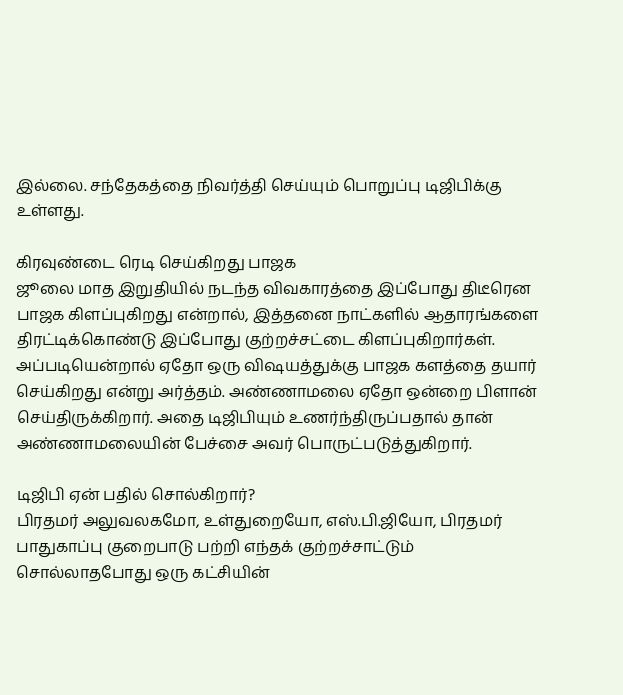இல்லை. சந்தேகத்தை நிவர்த்தி செய்யும் பொறுப்பு டிஜிபிக்கு உள்ளது.

கிரவுண்டை ரெடி செய்கிறது பாஜக
ஜூலை மாத இறுதியில் நடந்த விவகாரத்தை இப்போது திடீரென பாஜக கிளப்புகிறது என்றால், இத்தனை நாட்களில் ஆதாரங்களை திரட்டிக்கொண்டு இப்போது குற்றச்சட்டை கிளப்புகிறார்கள். அப்படியென்றால் ஏதோ ஒரு விஷயத்துக்கு பாஜக களத்தை தயார் செய்கிறது என்று அர்த்தம். அண்ணாமலை ஏதோ ஒன்றை பிளான் செய்திருக்கிறார். அதை டிஜிபியும் உணர்ந்திருப்பதால் தான் அண்ணாமலையின் பேச்சை அவர் பொருட்படுத்துகிறார்.

டிஜிபி ஏன் பதில் சொல்கிறார்?
பிரதமர் அலுவலகமோ, உள்துறையோ, எஸ்.பி.ஜியோ, பிரதமர் பாதுகாப்பு குறைபாடு பற்றி எந்தக் குற்றச்சாட்டும் சொல்லாதபோது ஒரு கட்சியின்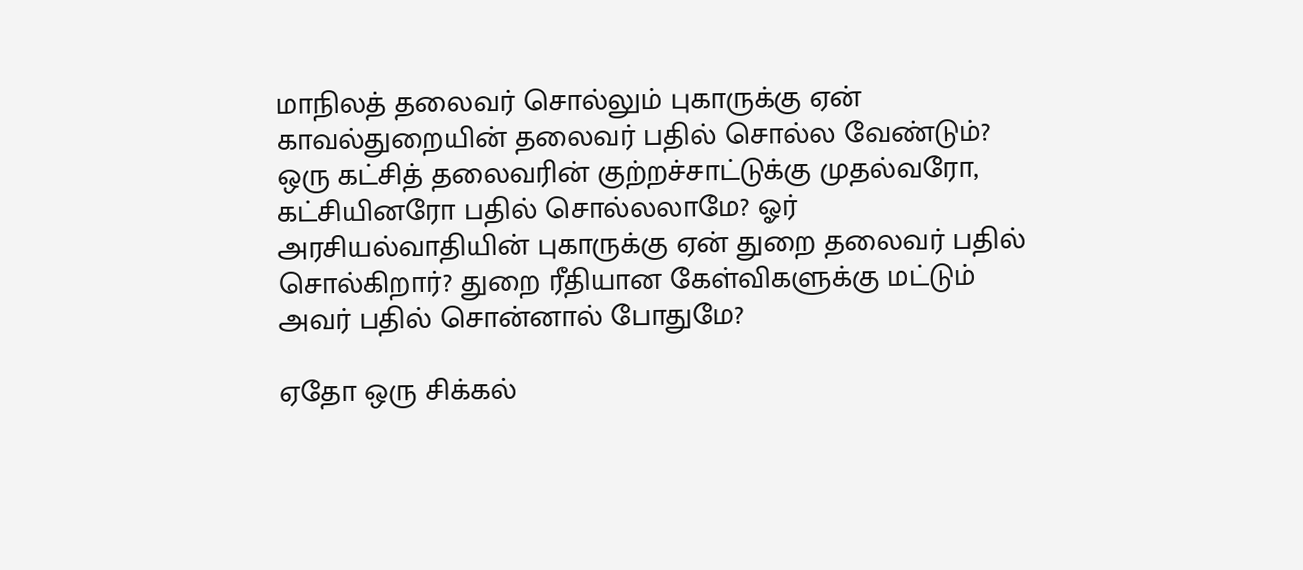மாநிலத் தலைவர் சொல்லும் புகாருக்கு ஏன் காவல்துறையின் தலைவர் பதில் சொல்ல வேண்டும்? ஒரு கட்சித் தலைவரின் குற்றச்சாட்டுக்கு முதல்வரோ, கட்சியினரோ பதில் சொல்லலாமே? ஓர் அரசியல்வாதியின் புகாருக்கு ஏன் துறை தலைவர் பதில் சொல்கிறார்? துறை ரீதியான கேள்விகளுக்கு மட்டும் அவர் பதில் சொன்னால் போதுமே?

ஏதோ ஒரு சிக்கல்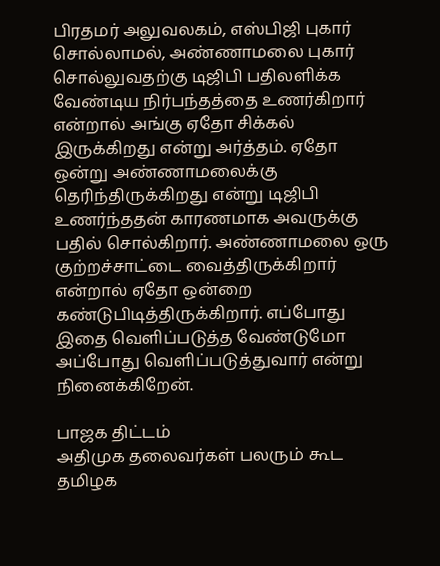பிரதமர் அலுவலகம், எஸ்பிஜி புகார் சொல்லாமல், அண்ணாமலை புகார் சொல்லுவதற்கு டிஜிபி பதிலளிக்க வேண்டிய நிர்பந்தத்தை உணர்கிறார் என்றால் அங்கு ஏதோ சிக்கல் இருக்கிறது என்று அர்த்தம். ஏதோ ஒன்று அண்ணாமலைக்கு தெரிந்திருக்கிறது என்று டிஜிபி உணர்ந்ததன் காரணமாக அவருக்கு பதில் சொல்கிறார். அண்ணாமலை ஒரு குற்றச்சாட்டை வைத்திருக்கிறார் என்றால் ஏதோ ஒன்றை கண்டுபிடித்திருக்கிறார். எப்போது இதை வெளிப்படுத்த வேண்டுமோ அப்போது வெளிப்படுத்துவார் என்று நினைக்கிறேன்.

பாஜக திட்டம்
அதிமுக தலைவர்கள் பலரும் கூட தமிழக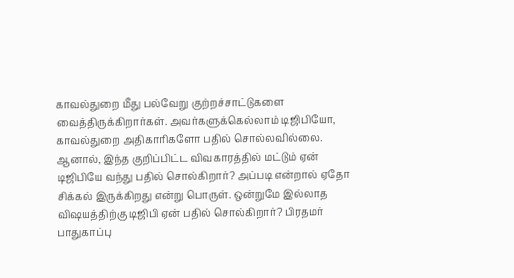காவல்துறை மீது பல்வேறு குற்றச்சாட்டுகளை வைத்திருக்கிறார்கள். அவர்களுக்கெல்லாம் டிஜிபியோ, காவல்துறை அதிகாரிகளோ பதில் சொல்லவில்லை. ஆனால், இந்த குறிப்பிட்ட விவகாரத்தில் மட்டும் ஏன் டிஜிபியே வந்து பதில் சொல்கிறார்? அப்படி என்றால் ஏதோ சிக்கல் இருக்கிறது என்று பொருள். ஒன்றுமே இல்லாத விஷயத்திற்கு டிஜிபி ஏன் பதில் சொல்கிறார்? பிரதமர் பாதுகாப்பு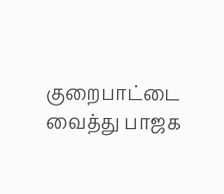குறைபாட்டை வைத்து பாஜக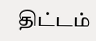திட்டம்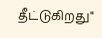தீட்டுகிறது"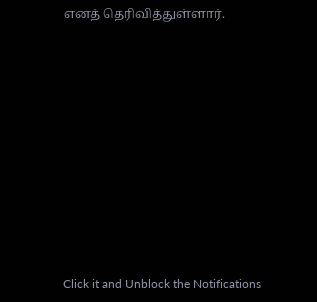எனத் தெரிவித்துள்ளார்.












Click it and Unblock the Notifications